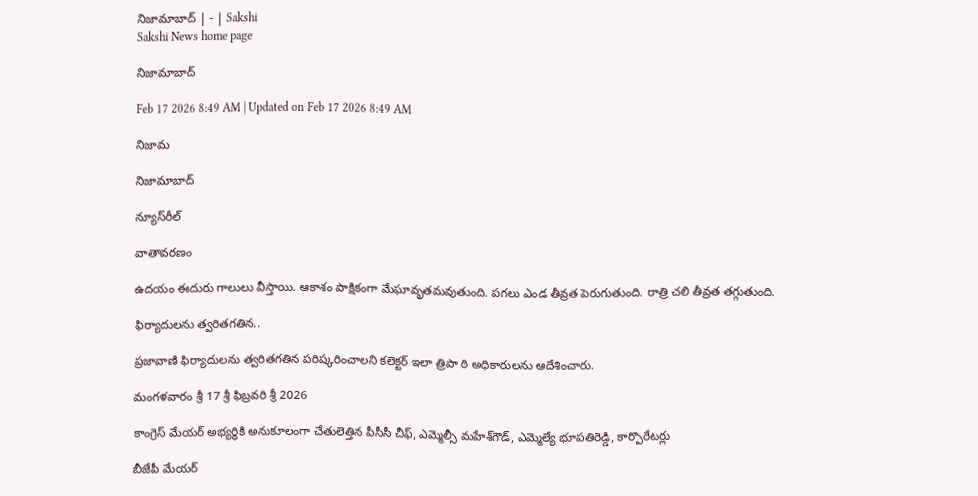నిజామాబాద్‌ | - | Sakshi
Sakshi News home page

నిజామాబాద్‌

Feb 17 2026 8:49 AM | Updated on Feb 17 2026 8:49 AM

నిజామ

నిజామాబాద్‌

న్యూస్‌రీల్‌

వాతావరణం

ఉదయం ఈదురు గాలులు వీస్తాయి. ఆకాశం పాక్షికంగా మేఘావృతమవుతుంది. పగలు ఎండ తీవ్రత పెరుగుతుంది. రాత్రి చలి తీవ్రత తగ్గుతుంది.

ఫిర్యాదులను త్వరితగతిన..

ప్రజావాణి ఫిర్యాదులను త్వరితగతిన పరిష్కరించాలని కలెక్టర్‌ ఇలా త్రిపా ఠి అధికారులను ఆదేశించారు.

మంగళవారం శ్రీ 17 శ్రీ ఫిబ్రవరి శ్రీ 2026

కాంగ్రెస్‌ మేయర్‌ అభ్యర్థికి అనుకూలంగా చేతులెత్తిన పీసీసీ చీఫ్‌, ఎమ్మెల్సీ మహేశ్‌గౌడ్‌, ఎమ్మెల్యే భూపతిరెడ్డి, కార్పొరేటర్లు

బీజేపీ మేయర్‌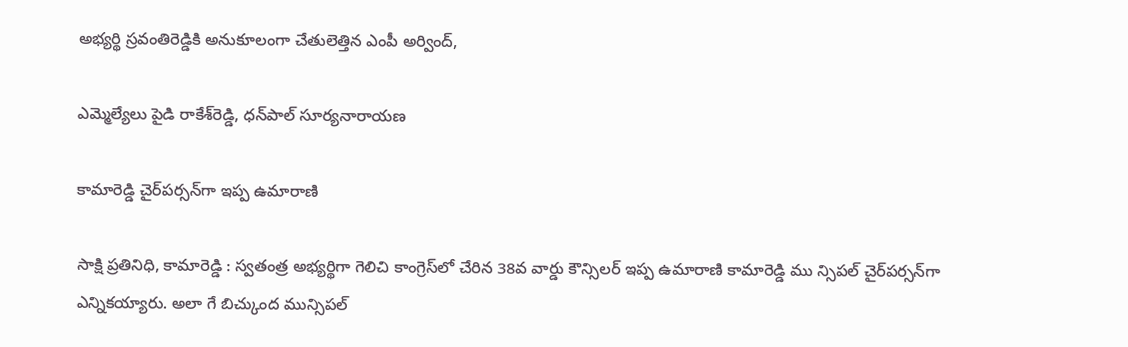అభ్యర్థి స్రవంతిరెడ్డికి అనుకూలంగా చేతులెత్తిన ఎంపీ అర్వింద్‌,

ఎమ్మెల్యేలు పైడి రాకేశ్‌రెడ్డి, ధన్‌పాల్‌ సూర్యనారాయణ

కామారెడ్డి చైర్‌పర్సన్‌గా ఇప్ప ఉమారాణి

సాక్షి ప్రతినిధి, కామారెడ్డి : స్వతంత్ర అభ్యర్థిగా గెలిచి కాంగ్రెస్‌లో చేరిన 38వ వార్డు కౌన్సిలర్‌ ఇప్ప ఉమారాణి కామారెడ్డి ము న్సిపల్‌ చైర్‌పర్సన్‌గా ఎన్నికయ్యారు. అలా గే బిచ్కుంద మున్సిపల్‌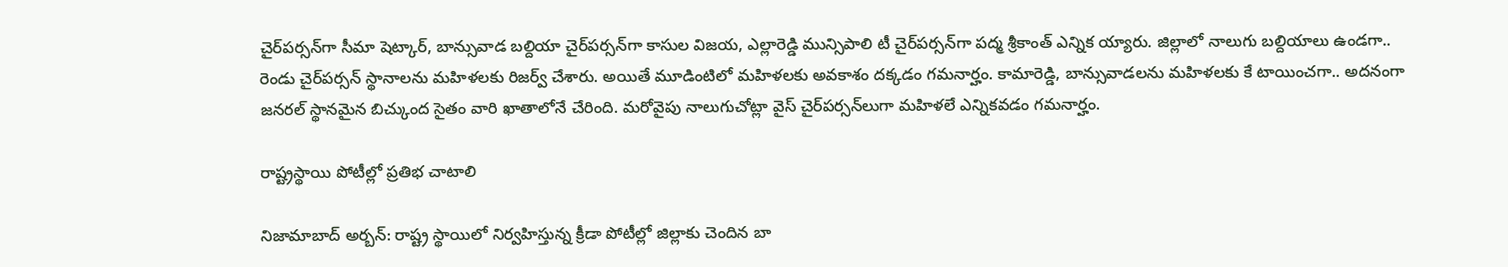చైర్‌పర్సన్‌గా సీమా షెట్కార్‌, బాన్సువాడ బల్దియా చైర్‌పర్సన్‌గా కాసుల విజయ, ఎల్లారెడ్డి మున్సిపాలి టీ చైర్‌పర్సన్‌గా పద్మ శ్రీకాంత్‌ ఎన్నిక య్యారు. జిల్లాలో నాలుగు బల్దియాలు ఉండగా.. రెండు చైర్‌పర్సన్‌ స్థానాలను మహిళలకు రిజర్వ్‌ చేశారు. అయితే మూడింటిలో మహిళలకు అవకాశం దక్కడం గమనార్హం. కామారెడ్డి, బాన్సువాడలను మహిళలకు కే టాయించగా.. అదనంగా జనరల్‌ స్థానమైన బిచ్కుంద సైతం వారి ఖాతాలోనే చేరింది. మరోవైపు నాలుగుచోట్లా వైస్‌ చైర్‌పర్సన్‌లుగా మహిళలే ఎన్నికవడం గమనార్హం.

రాష్ట్రస్థాయి పోటీల్లో ప్రతిభ చాటాలి

నిజామాబాద్‌ అర్బన్‌: రాష్ట్ర స్థాయిలో నిర్వహిస్తున్న క్రీడా పోటీల్లో జిల్లాకు చెందిన బా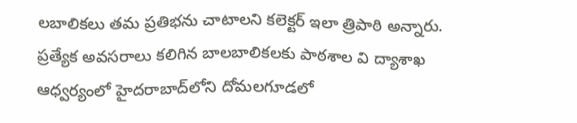లబాలికలు తమ ప్రతిభను చాటాలని కలెక్టర్‌ ఇలా త్రిపాఠి అన్నారు. ప్రత్యేక అవసరాలు కలిగిన బాలబాలికలకు పాఠశాల వి ద్యాశాఖ ఆధ్వర్యంలో హైదరాబాద్‌లోని దోమలగూడలో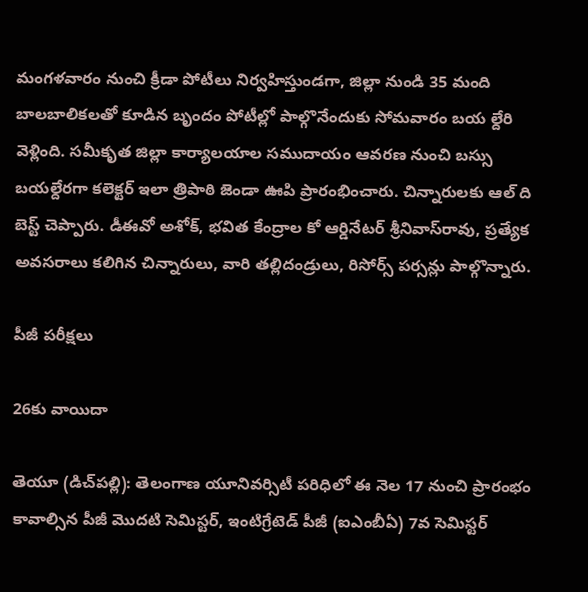మంగళవారం నుంచి క్రీడా పోటీలు నిర్వహిస్తుండగా, జిల్లా నుండి 35 మంది బాలబాలికలతో కూడిన బృందం పోటీల్లో పాల్గొనేందుకు సోమవారం బయ ల్దేరి వెళ్లింది. సమీకృత జిల్లా కార్యాలయాల సముదాయం ఆవరణ నుంచి బస్సు బయల్దేరగా కలెక్టర్‌ ఇలా త్రిపాఠి జెండా ఊపి ప్రారంభించారు. చిన్నారులకు ఆల్‌ ది బెస్ట్‌ చెప్పారు. డీఈవో అశోక్‌, భవిత కేంద్రాల కో ఆర్డినేటర్‌ శ్రీనివాస్‌రావు, ప్రత్యేక అవసరాలు కలిగిన చిన్నారులు, వారి తల్లిదండ్రులు, రిసోర్స్‌ పర్సన్లు పాల్గొన్నారు.

పీజీ పరీక్షలు

26కు వాయిదా

తెయూ (డిచ్‌పల్లి): తెలంగాణ యూనివర్సిటీ పరిధిలో ఈ నెల 17 నుంచి ప్రారంభం కావాల్సిన పీజీ మొదటి సెమిస్టర్‌, ఇంటిగ్రేటెడ్‌ పీజీ (ఐఎంబీఏ) 7వ సెమిస్టర్‌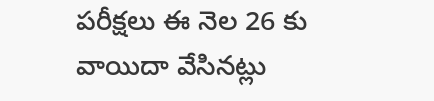పరీక్షలు ఈ నెల 26 కు వాయిదా వేసినట్లు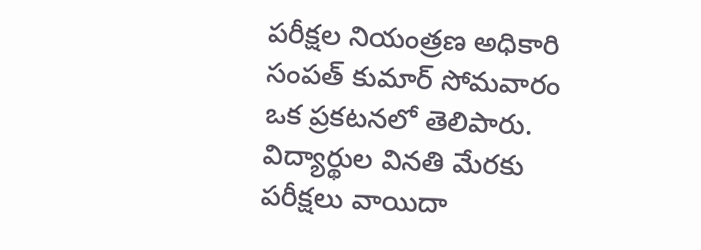పరీక్షల నియంత్రణ అధికారి సంపత్‌ కుమార్‌ సోమవారం ఒక ప్రకటనలో తెలిపారు. విద్యార్థుల వినతి మేరకు పరీక్షలు వాయిదా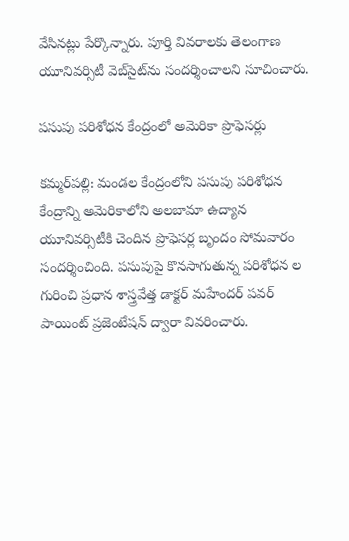వేసినట్లు పేర్కొన్నారు. పూర్తి వివరాలకు తెలంగాణ యూనివర్సిటీ వెబ్‌సైట్‌ను సందర్శించాలని సూచించారు.

పసుపు పరిశోధన కేంద్రంలో అమెరికా ప్రొఫెసర్లు

కమ్మర్‌పల్లి: మండల కేంద్రంలోని పసుపు పరిశోధన కేంద్రాన్ని అమెరికాలోని అలబామా ఉద్యాన యూనివర్సిటీకి చెందిన ప్రొఫెసర్ల బృందం సోమవారం సందర్శించింది. పసుపుపై కొనసాగుతున్న పరిశోధన ల గురించి ప్రధాన శాస్త్రవేత్త డాక్టర్‌ మహేందర్‌ పవర్‌ పాయింట్‌ ప్రజెంటేషన్‌ ద్వారా వివరించారు.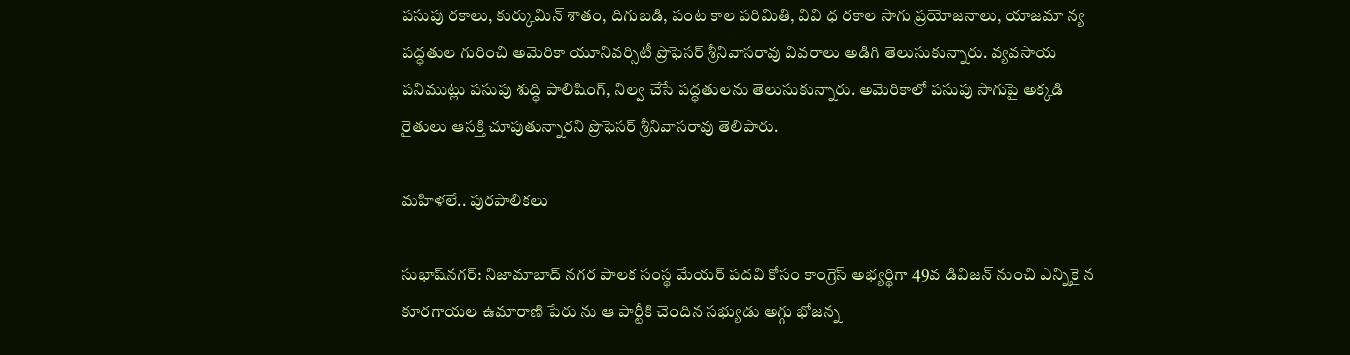పసుపు రకాలు, కుర్కుమిన్‌ శాతం, దిగుబడి, పంట కాల పరిమితి, వివి ధ రకాల సాగు ప్రయోజనాలు, యాజమా న్య పద్ధతుల గురించి అమెరికా యూనివర్సిటీ ప్రొఫెసర్‌ శ్రీనివాసరావు వివరాలు అడిగి తెలుసుకున్నారు. వ్యవసాయ పనిముట్లు పసుపు శుద్ధి పాలిషింగ్‌, నిల్వ చేసే పద్ధతులను తెలుసుకున్నారు. అమెరికాలో పసుపు సాగుపై అక్కడి రైతులు ఆసక్తి చూపుతున్నారని ప్రొఫెసర్‌ శ్రీనివాసరావు తెలిపారు.

మహిళలే.. పురపాలికలు

సుభాష్‌నగర్‌: నిజామాబాద్‌ నగర పాలక సంస్థ మేయర్‌ పదవి కోసం కాంగ్రెస్‌ అభ్యర్థిగా 49వ డివిజన్‌ నుంచి ఎన్నికై న కూరగాయల ఉమారాణి పేరు ను ఆ పార్టీకి చెందిన సభ్యుడు అగ్గు భోజన్న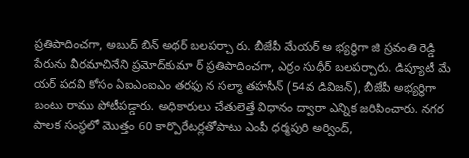ప్రతిపాదించగా, అబుద్‌ బిన్‌ అథర్‌ బలపర్చా రు. బీజేపీ మేయర్‌ అ భ్యర్థిగా జి స్రవంతి రెడ్డి పేరును వీరమాచినేని ప్రమోద్‌కుమా ర్‌ ప్రతిపాదించగా, ఎర్రం సుధీర్‌ బలపర్చారు. డిప్యూటీ మే యర్‌ పదవి కోసం ఏఐఎంఐఎం తరఫు న సల్మా తహసీన్‌ (54వ డివిజన్‌), బీజేపీ అభ్యర్థిగా బంటు రాము పోటీపడ్డారు. అధికారులు చేతులెత్తే విధానం ద్వారా ఎన్నిక జరిపించారు. నగర పాలక సంస్థలో మొత్తం 60 కార్పొరేటర్లతోపాటు ఎంపీ ధర్మపురి అర్వింద్‌,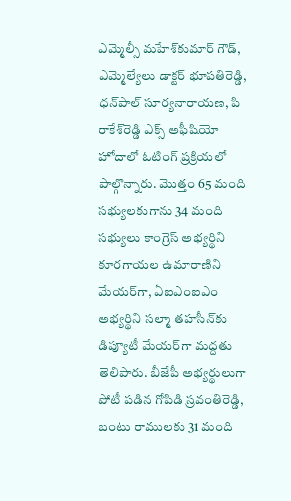ఎమ్మెల్సీ మహేశ్‌కుమార్‌ గౌడ్‌, ఎమ్మెల్యేలు డాక్టర్‌ భూపతిరెడ్డి, ధన్‌పాల్‌ సూర్యనారాయణ, పి రాకేశ్‌రెడ్డి ఎక్స్‌ అఫీషియో హోదాలో ఓటింగ్‌ ప్రక్రియలో పాల్గొన్నారు. మొత్తం 65 మంది సభ్యులకుగాను 34 మంది సభ్యులు కాంగ్రెస్‌ అభ్యర్థిని కూరగాయల ఉమారాణిని మేయర్‌గా, ఏఐఎంఐఎం అభ్యర్థిని సల్మా తహసీన్‌కు డిప్యూటీ మేయర్‌గా మద్దతు తెలిపారు. బీజేపీ అభ్యర్థులుగా పోటీ పడిన గోపిడి స్రవంతిరెడ్డి, బంటు రాములకు 31 మంది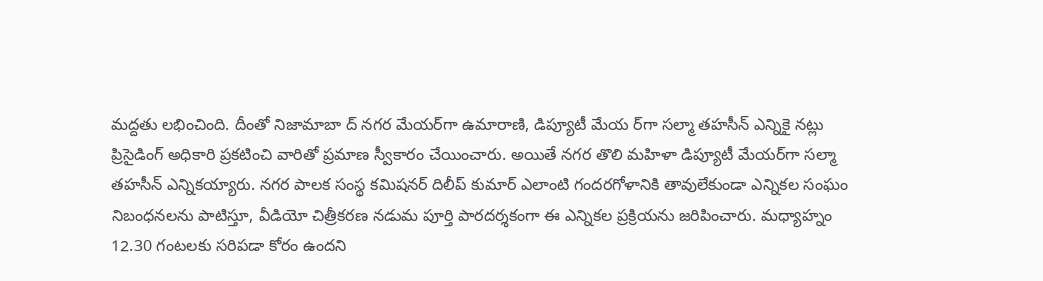మద్దతు లభించింది. దీంతో నిజామాబా ద్‌ నగర మేయర్‌గా ఉమారాణి, డిప్యూటీ మేయ ర్‌గా సల్మా తహసీన్‌ ఎన్నికై నట్లు ప్రిసైడింగ్‌ అధికారి ప్రకటించి వారితో ప్రమాణ స్వీకారం చేయించారు. అయితే నగర తొలి మహిళా డిప్యూటీ మేయర్‌గా సల్మా తహసీన్‌ ఎన్నికయ్యారు. నగర పాలక సంస్థ కమిషనర్‌ దిలీప్‌ కుమార్‌ ఎలాంటి గందరగోళానికి తావులేకుండా ఎన్నికల సంఘం నిబంధనలను పాటిస్తూ, వీడియో చిత్రీకరణ నడుమ పూర్తి పారదర్శకంగా ఈ ఎన్నికల ప్రక్రియను జరిపించారు. మధ్యాహ్నం 12.30 గంటలకు సరిపడా కోరం ఉందని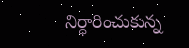నిర్ధారించుకున్న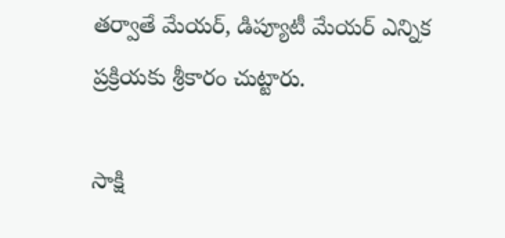తర్వాతే మేయర్‌, డిప్యూటీ మేయర్‌ ఎన్నిక ప్రక్రియకు శ్రీకారం చుట్టారు.

సాక్షి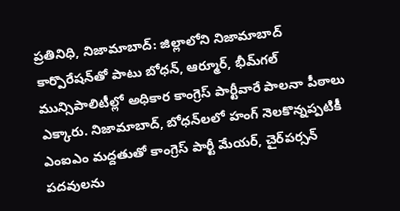ప్రతినిధి, నిజామాబాద్‌: జిల్లాలోని నిజామాబాద్‌ కార్పొరేషన్‌తో పాటు బోధన్‌, ఆర్మూర్‌, భీమ్‌గల్‌ మున్సిపాలిటీల్లో అధికార కాంగ్రెస్‌ పార్టీవారే పాలనా పీఠాలు ఎక్కారు. నిజామాబాద్‌, బోధన్‌లలో హంగ్‌ నెలకొన్నప్పటికీ ఎంఐఎం మద్దతుతో కాంగ్రెస్‌ పార్టీ మేయర్‌, చైర్‌పర్సన్‌ పదవులను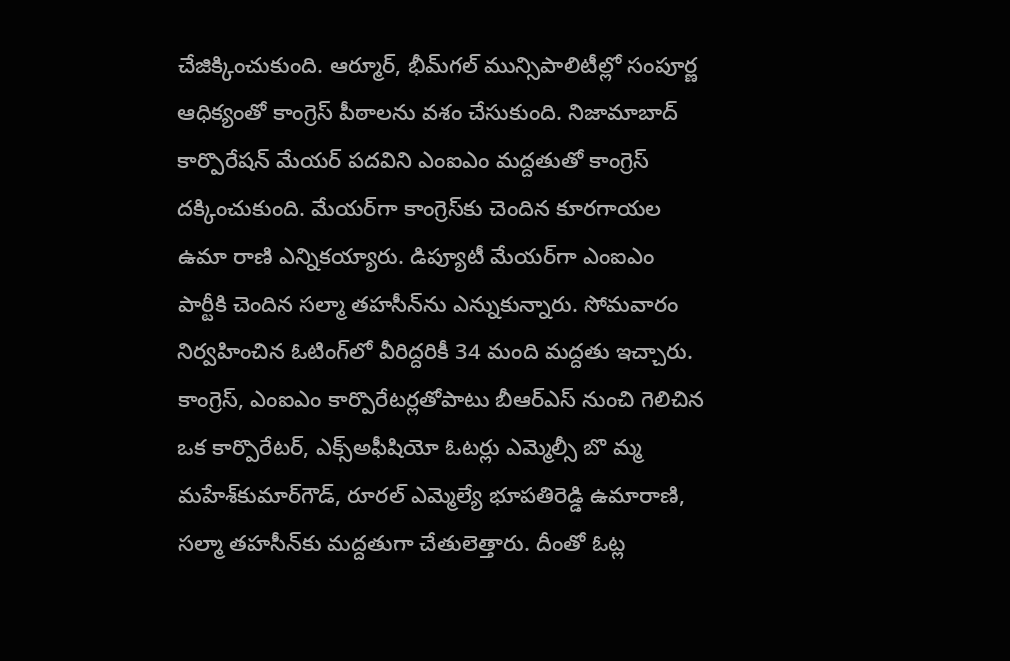చేజిక్కించుకుంది. ఆర్మూర్‌, భీమ్‌గల్‌ మున్సిపాలిటీల్లో సంపూర్ణ ఆధిక్యంతో కాంగ్రెస్‌ పీఠాలను వశం చేసుకుంది. నిజామాబాద్‌ కార్పొరేషన్‌ మేయర్‌ పదవిని ఎంఐఎం మద్దతుతో కాంగ్రెస్‌ దక్కించుకుంది. మేయర్‌గా కాంగ్రెస్‌కు చెందిన కూరగాయల ఉమా రాణి ఎన్నికయ్యారు. డిప్యూటీ మేయర్‌గా ఎంఐఎం పార్టీకి చెందిన సల్మా తహసీన్‌ను ఎన్నుకున్నారు. సోమవారం నిర్వహించిన ఓటింగ్‌లో వీరిద్దరికీ 34 మంది మద్దతు ఇచ్చారు. కాంగ్రెస్‌, ఎంఐఎం కార్పొరేటర్లతోపాటు బీఆర్‌ఎస్‌ నుంచి గెలిచిన ఒక కార్పొరేటర్‌, ఎక్స్‌అఫీషియో ఓటర్లు ఎమ్మెల్సీ బొ మ్మ మహేశ్‌కుమార్‌గౌడ్‌, రూరల్‌ ఎమ్మెల్యే భూపతిరెడ్డి ఉమారాణి, సల్మా తహసీన్‌కు మద్దతుగా చేతులెత్తారు. దీంతో ఓట్ల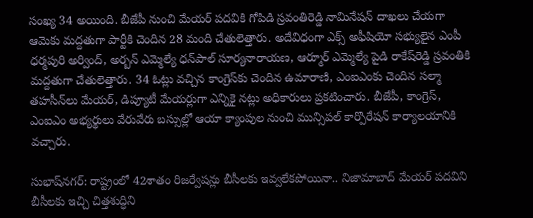సంఖ్య 34 అయింది. బీజేపీ నుంచి మేయర్‌ పదవికి గోపిడి స్రవంతిరెడ్డి నామినేషన్‌ దాఖలు చేయగా ఆమెకు మద్దతుగా పార్టీకి చెందిన 28 మంది చేతులెత్తారు. అదేవిధంగా ఎక్స్‌ అఫీషియో సభ్యులైన ఎంపీ ధర్మపురి అర్వింద్‌, అర్బన్‌ ఎమ్మెల్యే ధన్‌పాల్‌ సూర్యనారాయణ, ఆర్మూర్‌ ఎమ్మెల్యే పైడి రాకేష్‌రెడ్డి స్రవంతికి మద్దతుగా చేతులెత్తారు. 34 ఓట్లు వచ్చిన కాంగ్రెస్‌కు చెందిన ఉమారాణి, ఎంఐఎంకు చెందిన సల్మా తహసీన్‌లు మేయర్‌, డిప్యూటీ మేయర్లుగా ఎన్నికై నట్లు అధికారులు ప్రకటించారు. బీజేపీ, కాంగ్రెస్‌, ఎంఐఎం అభ్యర్థులు వేరువేరు బస్సుల్లో ఆయా క్యాంపుల నుంచి మున్సిపల్‌ కార్పొరేషన్‌ కార్యాలయానికి వచ్చారు.

సుభాష్‌నగర్‌: రాష్ట్రంలో 42శాతం రిజర్వేషన్లు బీసీలకు ఇవ్వలేకపోయినా.. నిజామాబాద్‌ మేయర్‌ పదవిని బీసీలకు ఇచ్చి చిత్తశుద్ధిని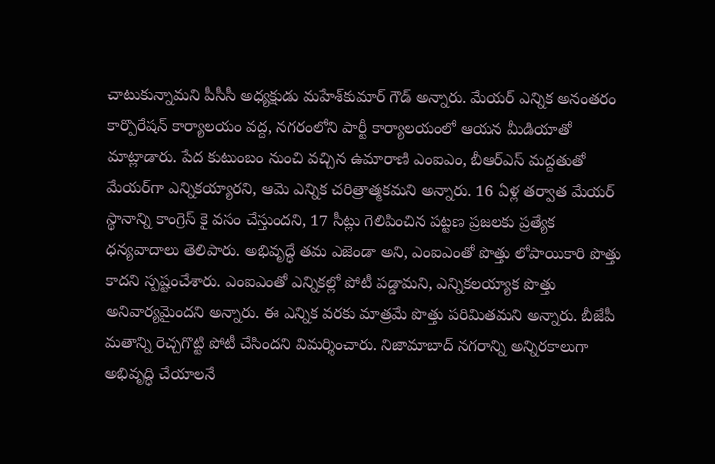చాటుకున్నామని పీసీసీ అధ్యక్షుడు మహేశ్‌కుమార్‌ గౌడ్‌ అన్నారు. మేయర్‌ ఎన్నిక అనంతరం కార్పొరేషన్‌ కార్యాలయం వద్ద, నగరంలోని పార్టీ కార్యాలయంలో ఆయన మీడియాతో మాట్లాడారు. పేద కుటుంబం నుంచి వచ్చిన ఉమారాణి ఎంఐఎం, బీఆర్‌ఎస్‌ మద్దతుతో మేయర్‌గా ఎన్నికయ్యారని, ఆమె ఎన్నిక చరిత్రాత్మకమని అన్నారు. 16 ఏళ్ల తర్వాత మేయర్‌ స్థానాన్ని కాంగ్రెస్‌ కై వసం చేస్తుందని, 17 సీట్లు గెలిపించిన పట్టణ ప్రజలకు ప్రత్యేక ధన్యవాదాలు తెలిపారు. అభివృద్ధే తమ ఎజెండా అని, ఎంఐఎంతో పొత్తు లోపాయికారి పొత్తు కాదని స్పష్టంచేశారు. ఎంఐఎంతో ఎన్నికల్లో పోటీ పడ్డామని, ఎన్నికలయ్యాక పొత్తు అనివార్యమైందని అన్నారు. ఈ ఎన్నిక వరకు మాత్రమే పొత్తు పరిమితమని అన్నారు. బీజేపీ మతాన్ని రెచ్చగొట్టి పోటీ చేసిందని విమర్శించారు. నిజామాబాద్‌ నగరాన్ని అన్నిరకాలుగా అభివృద్ధి చేయాలనే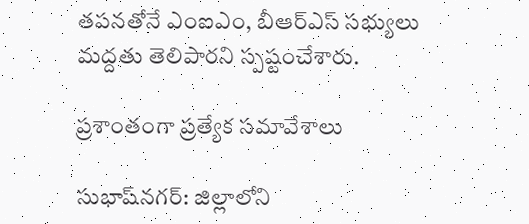తపనతోనే ఎంఐఎం, బీఆర్‌ఎస్‌ సభ్యులు మద్దతు తెలిపారని స్పష్టంచేశారు.

ప్రశాంతంగా ప్రత్యేక సమావేశాలు

సుభాష్‌నగర్‌: జిల్లాలోని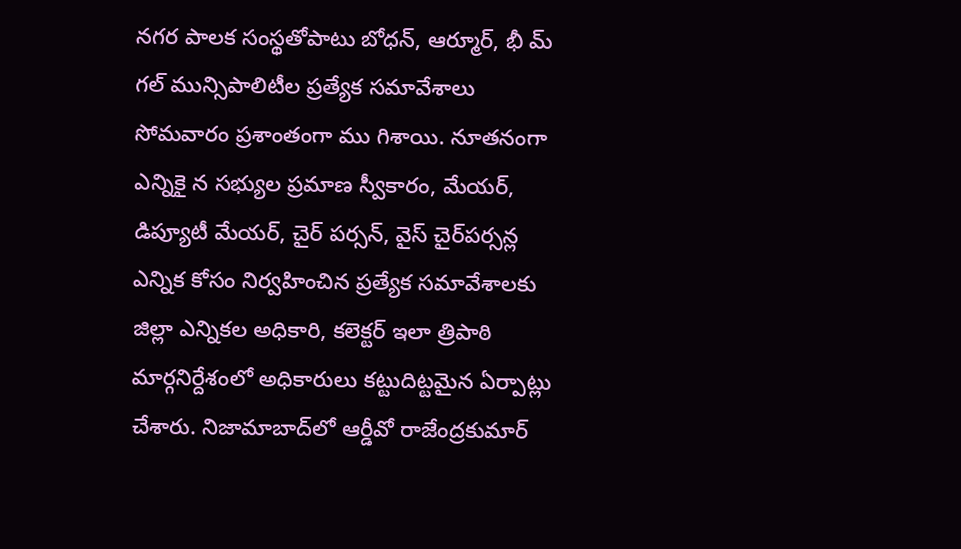నగర పాలక సంస్థతోపాటు బోధన్‌, ఆర్మూర్‌, భీ మ్‌ గల్‌ మున్సిపాలిటీల ప్రత్యేక సమావేశాలు సోమవారం ప్రశాంతంగా ము గిశాయి. నూతనంగా ఎన్నికై న సభ్యుల ప్రమాణ స్వీకారం, మేయర్‌, డిప్యూటీ మేయర్‌, చైర్‌ పర్సన్‌, వైస్‌ చైర్‌పర్సన్ల ఎన్నిక కోసం నిర్వహించిన ప్రత్యేక సమావేశాలకు జిల్లా ఎన్నికల అధికారి, కలెక్టర్‌ ఇలా త్రిపాఠి మార్గనిర్దేశంలో అధికారులు కట్టుదిట్టమైన ఏర్పాట్లు చేశారు. నిజామాబాద్‌లో ఆర్డీవో రాజేంద్రకుమార్‌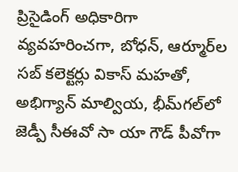ప్రిసైడింగ్‌ అధికారిగా వ్యవహరించగా, బోధన్‌, ఆర్మూర్‌ల సబ్‌ కలెక్టర్లు వికాస్‌ మహతో, అభిగ్యాన్‌ మాల్వియ, భీమ్‌గల్‌లో జెడ్పీ సీఈవో సా యా గౌడ్‌ పీవోగా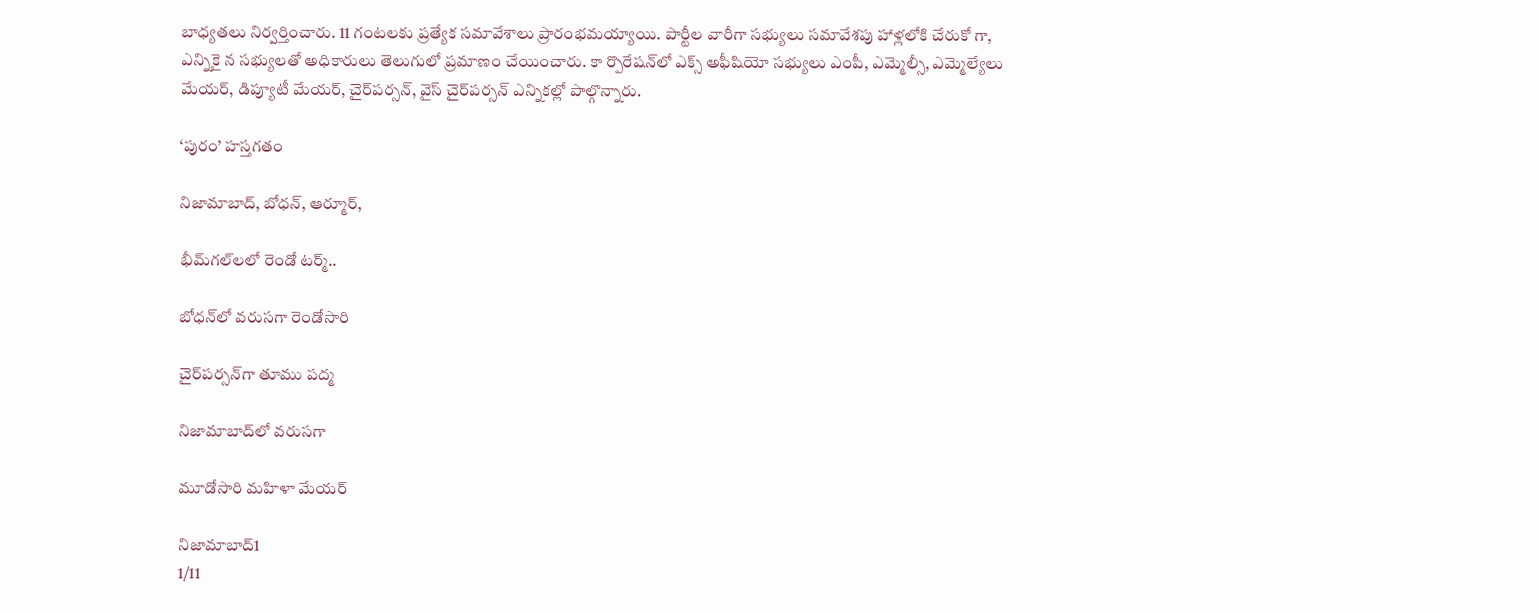బాధ్యతలు నిర్వర్తించారు. 11 గంటలకు ప్రత్యేక సమావేశాలు ప్రారంభమయ్యాయి. పార్టీల వారీగా సభ్యులు సమావేశపు హాళ్లలోకి చేరుకో గా, ఎన్నికై న సభ్యులతో అధికారులు తెలుగులో ప్రమాణం చేయించారు. కా ర్పొరేషన్‌లో ఎక్స్‌ అఫీషియో సభ్యులు ఎంపీ, ఎమ్మెల్సీ, ఎమ్మెల్యేలు మేయర్‌, డిప్యూటీ మేయర్‌, చైర్‌పర్సన్‌, వైస్‌ చైర్‌పర్సన్‌ ఎన్నికల్లో పాల్గొన్నారు.

‘పురం’ హస్తగతం

నిజామాబాద్‌, బోధన్‌, ఆర్మూర్‌,

భీమ్‌గల్‌లలో రెండో టర్మ్‌..

బోధన్‌లో వరుసగా రెండోసారి

చైర్‌పర్సన్‌గా తూము పద్మ

నిజామాబాద్‌లో వరుసగా

మూడోసారి మహిళా మేయర్‌

నిజామాబాద్‌1
1/11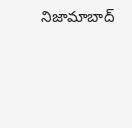నిజామాబాద్‌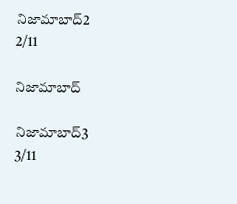నిజామాబాద్‌2
2/11

నిజామాబాద్‌

నిజామాబాద్‌3
3/11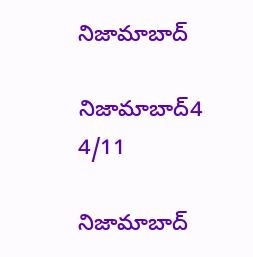నిజామాబాద్‌

నిజామాబాద్‌4
4/11

నిజామాబాద్‌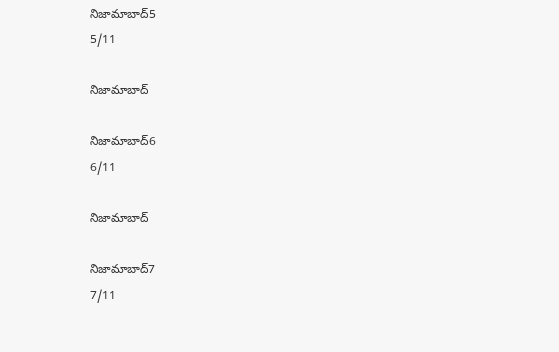నిజామాబాద్‌5
5/11

నిజామాబాద్‌

నిజామాబాద్‌6
6/11

నిజామాబాద్‌

నిజామాబాద్‌7
7/11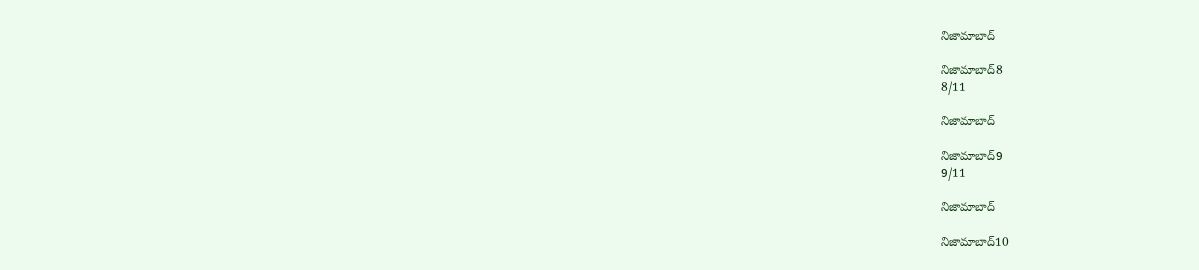నిజామాబాద్‌

నిజామాబాద్‌8
8/11

నిజామాబాద్‌

నిజామాబాద్‌9
9/11

నిజామాబాద్‌

నిజామాబాద్‌10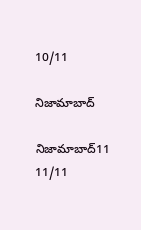10/11

నిజామాబాద్‌

నిజామాబాద్‌11
11/11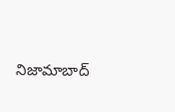నిజామాబాద్‌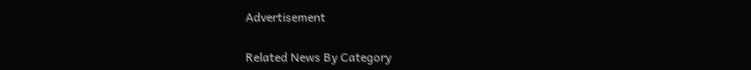Advertisement

Related News By Category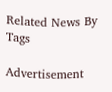Related News By Tags

Advertisement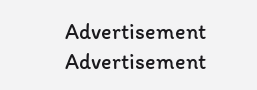Advertisement
Advertisement